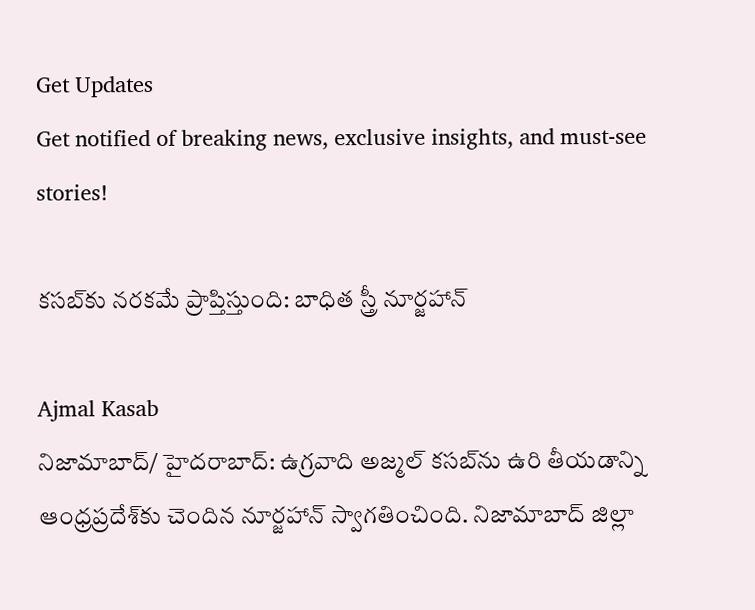Get Updates
Get notified of breaking news, exclusive insights, and must-see stories!

కసబ్‌కు నరకమే ప్రాప్తిస్తుంది: బాధిత స్త్రీ నూర్జహాన్

Ajmal Kasab
నిజామాబాద్/ హైదరాబాద్: ఉగ్రవాది అజ్మల్ కసబ్‌ను ఉరి తీయడాన్ని ఆంధ్రప్రదేశ్‌కు చెందిన నూర్జహాన్ స్వాగతించింది. నిజామాబాద్ జిల్లా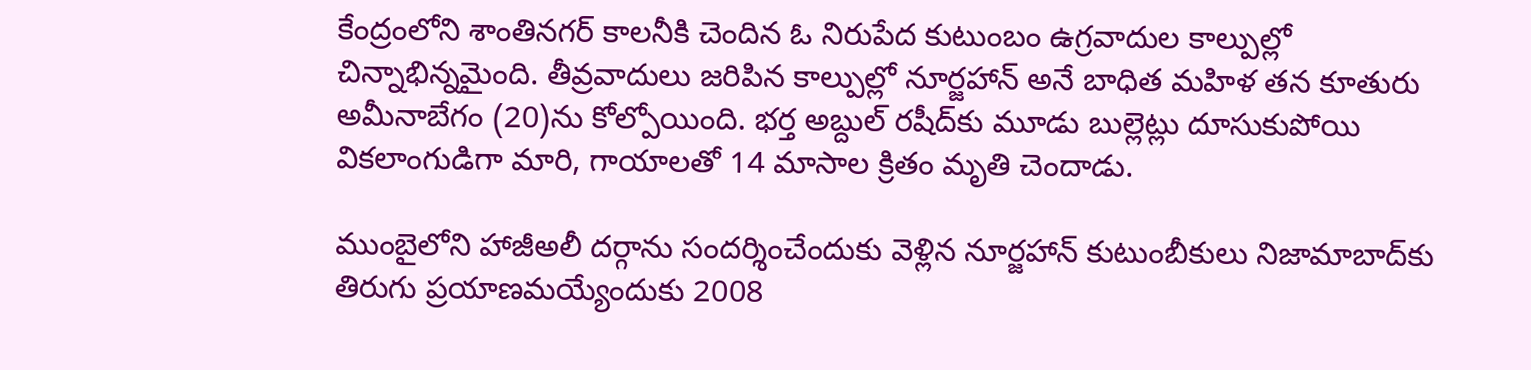కేంద్రంలోని శాంతినగర్ కాలనీకి చెందిన ఓ నిరుపేద కుటుంబం ఉగ్రవాదుల కాల్పుల్లో చిన్నాభిన్నమైంది. తీవ్రవాదులు జరిపిన కాల్పుల్లో నూర్జహాన్ అనే బాధిత మహిళ తన కూతురు అమీనాబేగం (20)ను కోల్పోయింది. భర్త అబ్దుల్ రషీద్‌కు మూడు బుల్లెట్లు దూసుకుపోయి వికలాంగుడిగా మారి, గాయాలతో 14 మాసాల క్రితం మృతి చెందాడు.

ముంబైలోని హాజీఅలీ దర్గాను సందర్శించేందుకు వెళ్లిన నూర్జహాన్ కుటుంబీకులు నిజామాబాద్‌కు తిరుగు ప్రయాణమయ్యేందుకు 2008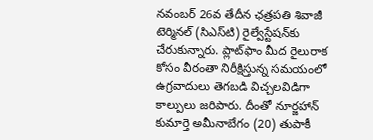నవంబర్ 26వ తేదీన ఛత్రపతి శివాజీ టెర్మినల్ (సిఎస్‌టి) రైల్వేస్టేషన్‌కు చేరుకున్నారు. ప్లాట్‌ఫాం మీద రైలురాక కోసం వీరంతా నిరీక్షిస్తున్న సమయంలో ఉగ్రవాదులు తెగబడి విచ్చలవిడిగా కాల్పులు జరిపారు. దీంతో నూర్జహాన్ కుమార్తె అమీనాబేగం (20) తుపాకీ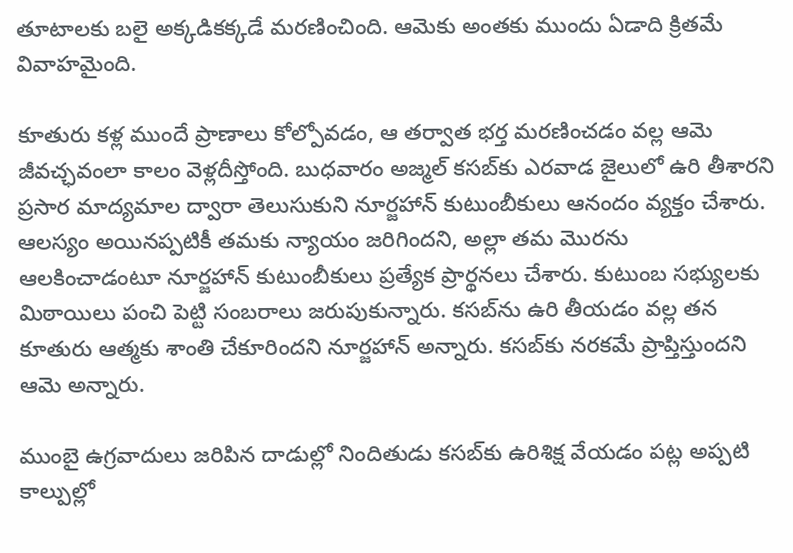తూటాలకు బలై అక్కడికక్కడే మరణించింది. ఆమెకు అంతకు ముందు ఏడాది క్రితమే వివాహమైంది.

కూతురు కళ్ల ముందే ప్రాణాలు కోల్పోవడం, ఆ తర్వాత భర్త మరణించడం వల్ల ఆమె జీవచ్ఛవంలా కాలం వెళ్లదీస్తోంది. బుధవారం అజ్మల్ కసబ్‌కు ఎరవాడ జైలులో ఉరి తీశారని ప్రసార మాద్యమాల ద్వారా తెలుసుకుని నూర్జహాన్ కుటుంబీకులు ఆనందం వ్యక్తం చేశారు. ఆలస్యం అయినప్పటికీ తమకు న్యాయం జరిగిందని, అల్లా తమ మొరను ఆలకించాడంటూ నూర్జహాన్ కుటుంబీకులు ప్రత్యేక ప్రార్థనలు చేశారు. కుటుంబ సభ్యులకు మిఠాయిలు పంచి పెట్టి సంబరాలు జరుపుకున్నారు. కసబ్‌ను ఉరి తీయడం వల్ల తన కూతురు ఆత్మకు శాంతి చేకూరిందని నూర్జహాన్ అన్నారు. కసబ్‌కు నరకమే ప్రాప్తిస్తుందని ఆమె అన్నారు.

ముంబై ఉగ్రవాదులు జరిపిన దాడుల్లో నిందితుడు కసబ్‌కు ఉరిశిక్ష వేయడం పట్ల అప్పటి కాల్పుల్లో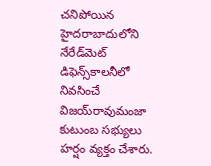చనిపోయిన హైదరాబాదులోని నేరేడ్‌మెట్ డిఫెన్స్‌కాలనీలో నివసించే విజయ్‌రావుమంజా కుటుంబ సభ్యులు హర్షం వ్యక్తం చేశారు.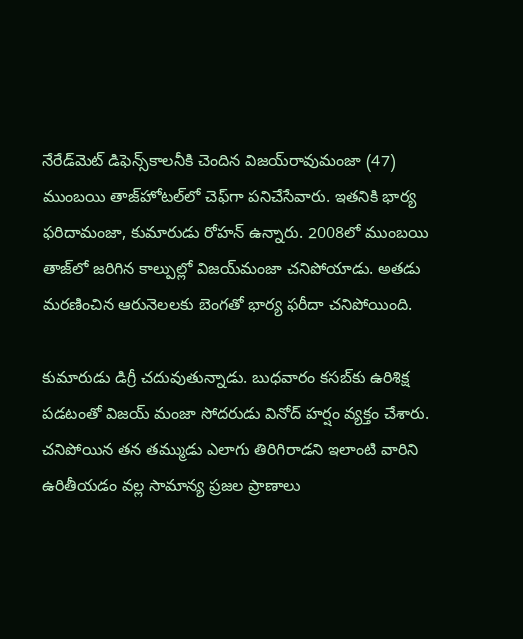నేరేడ్‌మెట్ డిఫెన్స్‌కాలనీకి చెందిన విజయ్‌రావుమంజా (47) ముంబయి తాజ్‌హోటల్‌లో చెఫ్‌గా పనిచేసేవారు. ఇతనికి భార్య ఫరిదామంజా, కుమారుడు రోహన్ ఉన్నారు. 2008లో ముంబయి తాజ్‌లో జరిగిన కాల్పుల్లో విజయ్‌మంజా చనిపోయాడు. అతడు మరణించిన ఆరునెలలకు బెంగతో భార్య ఫరీదా చనిపోయింది.

కుమారుడు డిగ్రీ చదువుతున్నాడు. బుధవారం కసబ్‌కు ఉరిశిక్ష పడటంతో విజయ్ మంజా సోదరుడు వినోద్ హర్షం వ్యక్తం చేశారు. చనిపోయిన తన తమ్ముడు ఎలాగు తిరిగిరాడని ఇలాంటి వారిని ఉరితీయడం వల్ల సామాన్య ప్రజల ప్రాణాలు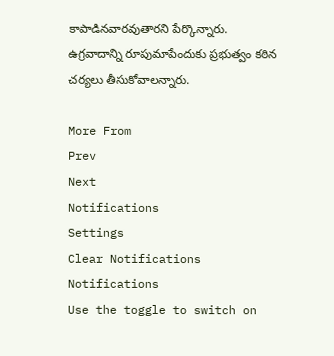కాపాడినవారవుతారని పేర్కొన్నారు. ఉగ్రవాదాన్ని రూపుమాపేందుకు ప్రభుత్వం కఠిన చర్యలు తీసుకోవాలన్నారు.

More From
Prev
Next
Notifications
Settings
Clear Notifications
Notifications
Use the toggle to switch on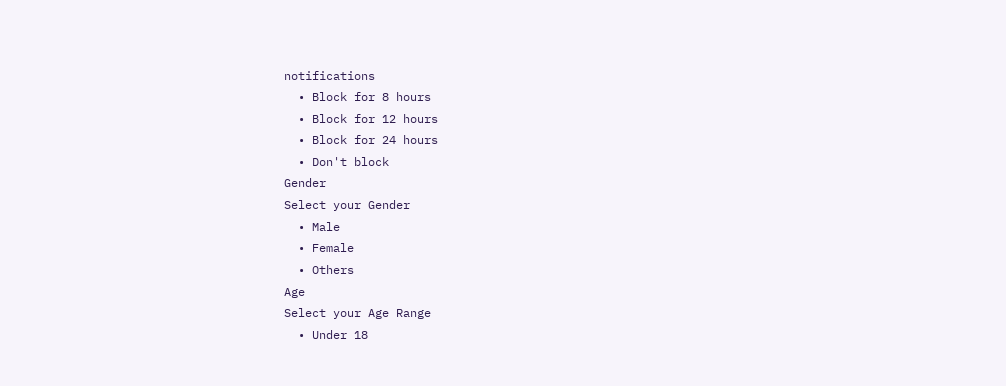notifications
  • Block for 8 hours
  • Block for 12 hours
  • Block for 24 hours
  • Don't block
Gender
Select your Gender
  • Male
  • Female
  • Others
Age
Select your Age Range
  • Under 18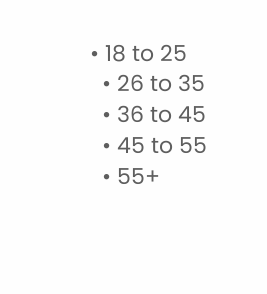• 18 to 25
  • 26 to 35
  • 36 to 45
  • 45 to 55
  • 55+